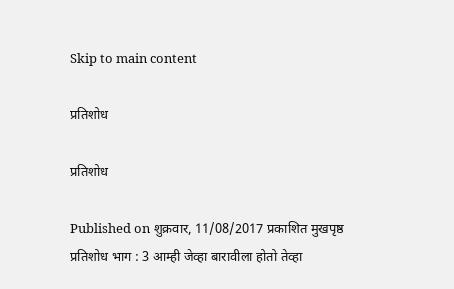Skip to main content

प्रतिशोध

प्रतिशोध

Published on शुक्रवार, 11/08/2017 प्रकाशित मुखपृष्ठ
प्रतिशोध भाग : 3 आम्ही जेव्हा बारावीला होतो तेव्हा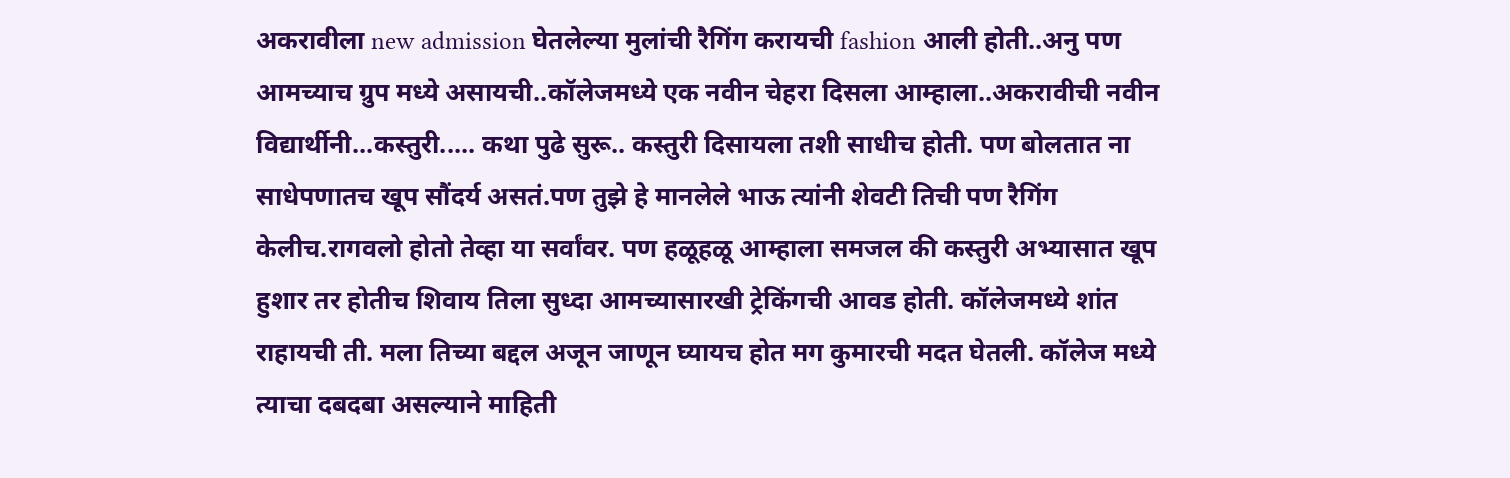अकरावीला new admission घेतलेल्या मुलांची रैगिंग करायची fashion आली होती..अनु पण आमच्याच ग्रुप मध्ये असायची..कॉलेजमध्ये एक नवीन चेहरा दिसला आम्हाला..अकरावीची नवीन विद्यार्थीनी...कस्तुरी..... कथा पुढे सुरू.. कस्तुरी दिसायला तशी साधीच होती. पण बोलतात ना साधेपणातच खूप सौंदर्य असतं.पण तुझे हे मानलेले भाऊ त्यांनी शेवटी तिची पण रैगिंग केलीच.रागवलो होतो तेव्हा या सर्वांवर. पण हळूहळू आम्हाला समजल की कस्तुरी अभ्यासात खूप हुशार तर होतीच शिवाय तिला सुध्दा आमच्यासारखी ट्रेकिंगची आवड होती. कॉलेजमध्ये शांत राहायची ती. मला तिच्या बद्दल अजून जाणून घ्यायच होत मग कुमारची मदत घेतली. कॉलेज मध्ये त्याचा दबदबा असल्याने माहिती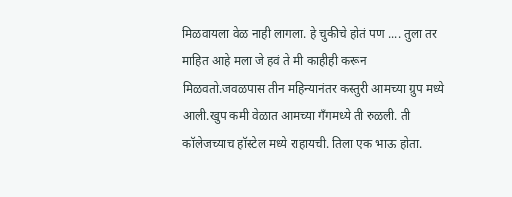मिळवायला वेळ नाही लागला. हे चुकीचे होतं पण .... तुला तर माहित आहे मला जे हवं ते मी काहीही करून मिळवतो.जवळपास तीन महिन्यानंतर कस्तुरी आमच्या ग्रुप मध्ये आली.खुप कमी वेळात आमच्या गँगमध्ये ती रुळली. ती कॉलेजच्याच हॉस्टेल मध्ये राहायची. तिला एक भाऊ होता.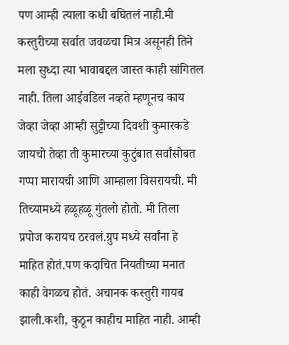पण आम्ही त्याला कधी बघितलं नाही.मी कस्तुरीच्या सर्वात जवळचा मित्र असूनही तिने मला सुध्दा त्या भावाबद्दल जास्त काही सांगितल नाही. तिला आईवडिल नव्हते म्हणूनच काय जेव्हा जेव्हा आम्ही सुट्टीच्या दिवशी कुमारकडे जायचो तेव्हा ती कुमारच्या कुटुंबात सर्वांसोबत गप्पा मारायची आणि आम्हाला विसरायची. मी तिच्यामध्ये हळूहळू गुंतलो होतो. मी तिला प्रपोज करायच ठरवलं.ग्रुप मध्ये सर्वांना हे माहित होतं.पण कदाचित नियतीच्या मनात काही वेगळच होतं. अचानक कस्तुरी गायब झाली.कशी, कुठून काहीच माहित नाही. आम्ही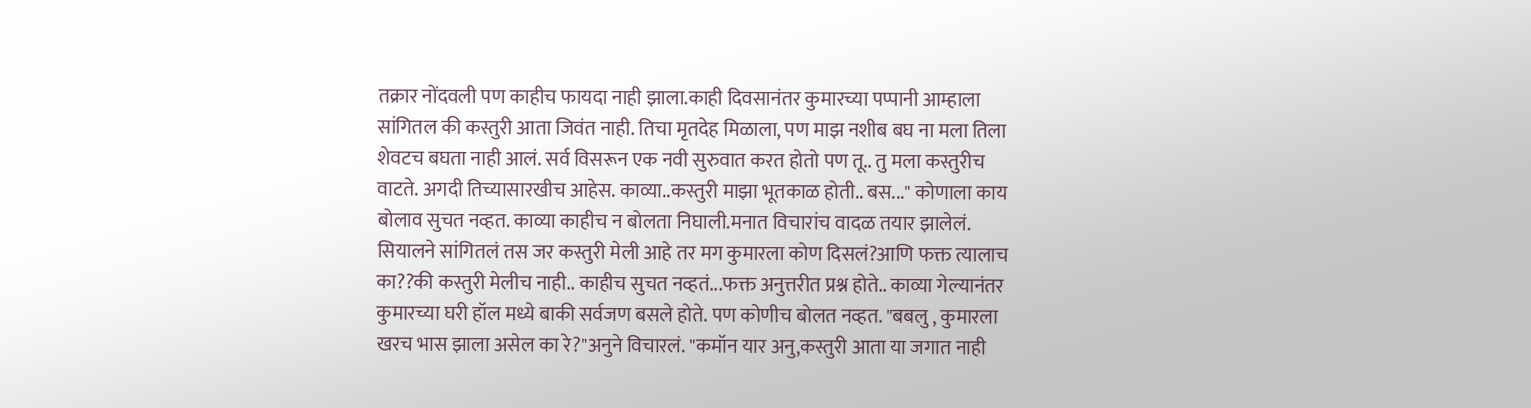तक्रार नोंदवली पण काहीच फायदा नाही झाला.काही दिवसानंतर कुमारच्या पप्पानी आम्हाला सांगितल की कस्तुरी आता जिवंत नाही. तिचा मृतदेह मिळाला, पण माझ नशीब बघ ना मला तिला शेवटच बघता नाही आलं. सर्व विसरून एक नवी सुरुवात करत होतो पण तू.. तु मला कस्तुरीच वाटते. अगदी तिच्यासारखीच आहेस. काव्या..कस्तुरी माझा भूतकाळ होती.. बस..." कोणाला काय बोलाव सुचत नव्हत. काव्या काहीच न बोलता निघाली.मनात विचारांच वादळ तयार झालेलं. सियालने सांगितलं तस जर कस्तुरी मेली आहे तर मग कुमारला कोण दिसलं?आणि फक्त त्यालाच का??की कस्तुरी मेलीच नाही.. काहीच सुचत नव्हतं...फक्त अनुत्तरीत प्रश्न होते.. काव्या गेल्यानंतर कुमारच्या घरी हॉल मध्ये बाकी सर्वजण बसले होते. पण कोणीच बोलत नव्हत. "बबलु , कुमारला खरच भास झाला असेल का रे?"अनुने विचारलं. "कमॉन यार अनु,कस्तुरी आता या जगात नाही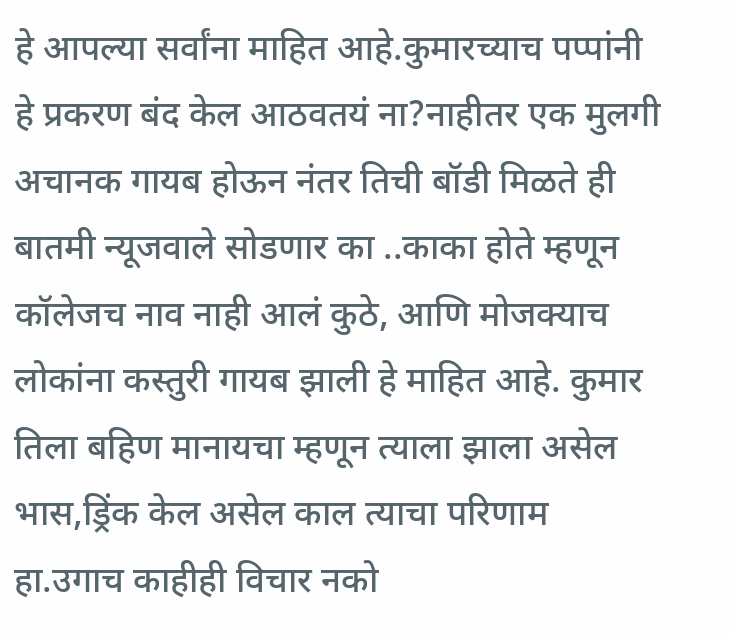हे आपल्या सर्वांना माहित आहे.कुमारच्याच पप्पांनी हे प्रकरण बंद केल आठवतयं ना?नाहीतर एक मुलगी अचानक गायब होऊन नंतर तिची बॉडी मिळते ही बातमी न्यूजवाले सोडणार का ..काका होते म्हणून कॉलेजच नाव नाही आलं कुठे, आणि मोजक्याच लोकांना कस्तुरी गायब झाली हे माहित आहे. कुमार तिला बहिण मानायचा म्हणून त्याला झाला असेल भास,ड्रिंक केल असेल काल त्याचा परिणाम हा.उगाच काहीही विचार नको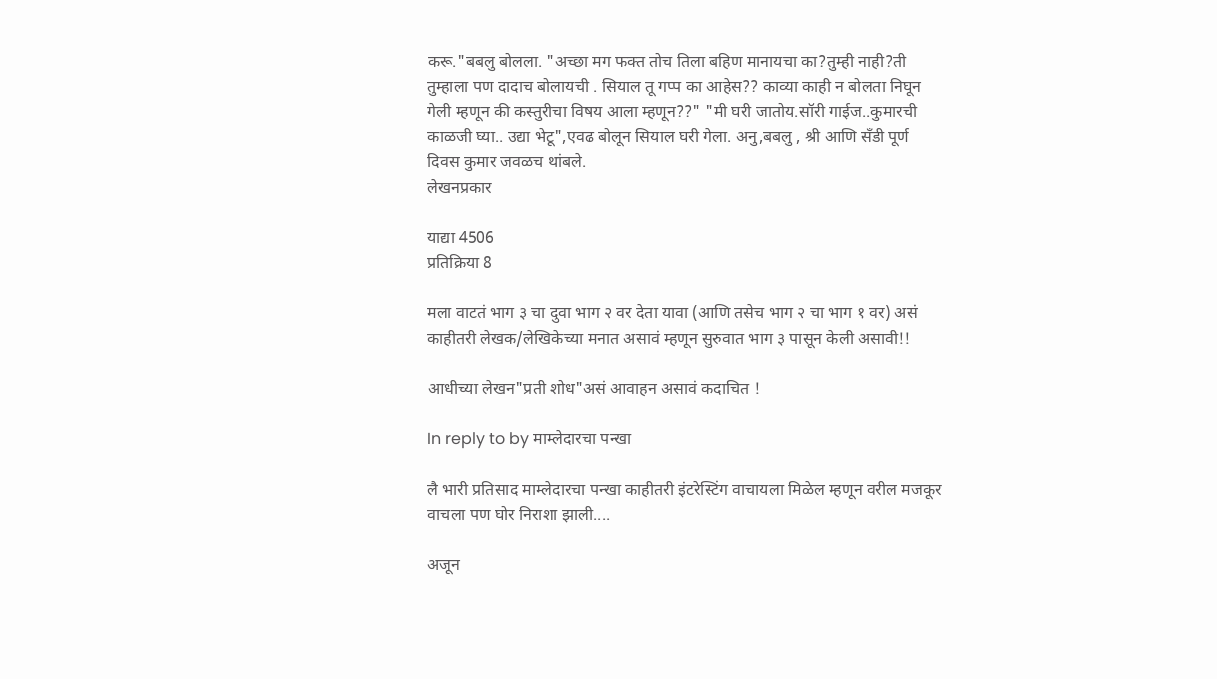करू."बबलु बोलला. "अच्छा मग फक्त तोच तिला बहिण मानायचा का?तुम्ही नाही?ती तुम्हाला पण दादाच बोलायची . सियाल तू गप्प का आहेस?? काव्या काही न बोलता निघून गेली म्हणून की कस्तुरीचा विषय आला म्हणून??" "मी घरी जातोय.सॉरी गाईज..कुमारची काळजी घ्या.. उद्या भेटू",एवढ बोलून सियाल घरी गेला. अनु,बबलु , श्री आणि सँडी पूर्ण दिवस कुमार जवळच थांबले.
लेखनप्रकार

याद्या 4506
प्रतिक्रिया 8

मला वाटतं भाग ३ चा दुवा भाग २ वर देता यावा (आणि तसेच भाग २ चा भाग १ वर) असं काहीतरी लेखक/लेखिकेच्या मनात असावं म्हणून सुरुवात भाग ३ पासून केली असावी!!

आधीच्या लेखन"प्रती शोध"असं आवाहन असावं कदाचित !

In reply to by माम्लेदारचा पन्खा

लै भारी प्रतिसाद माम्लेदारचा पन्खा काहीतरी इंटरेस्टिंग वाचायला मिळेल म्हणून वरील मजकूर वाचला पण घोर निराशा झाली....

अजून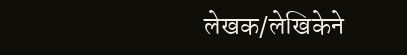लेखक/लेखिकेने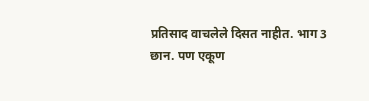प्रतिसाद वाचलेले दिसत नाहीत. भाग 3 छान. पण एकूण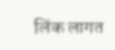लिंक लागत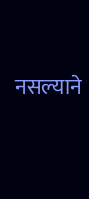नसल्याने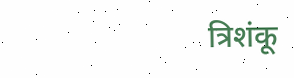त्रिशंकू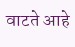वाटते आहे